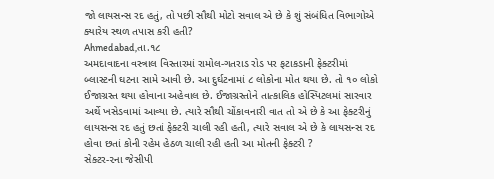જો લાયસન્સ રદ હતું, તો પછી સૌથી મોટો સવાલ એ છે કે શું સંબંધિત વિભાગોએ ક્યારેય સ્થળ તપાસ કરી હતી?
Ahmedabad,તા.૧૮
અમદાવાદના વસ્ત્રાલ વિસ્તારમાં રામોલ-ગતરાડ રોડ પર ફટાકડાની ફેક્ટરીમાં બ્લાસ્ટની ઘટના સામે આવી છે. આ દુર્ઘટનામાં ૮ લોકોના મોત થયા છે. તો ૧૦ લોકો ઈજાગ્રસ્ત થયા હોવાના અહેવાલ છે. ઈજાગ્રસ્તોને તાત્કાલિક હોસ્પિટલમાં સારવાર અર્થે ખસેડવામાં આવ્યા છે. ત્યારે સૌથી ચોંકાવનારી વાત તો એ છે કે આ ફેક્ટરીનું લાયસન્સ રદ હતું છતાં ફેક્ટરી ચાલી રહી હતી, ત્યારે સવાલ એ છે કે લાયસન્સ રદ હોવા છતાં કોની રહેમ હેઠળ ચાલી રહી હતી આ મોતની ફેક્ટરી ?
સેક્ટર-૨ના જેસીપી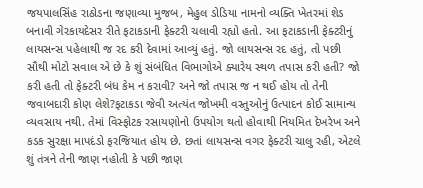જયપાલસિંહ રાઠોડના જણાવ્યા મુજબ, મેહુલ ડોડિયા નામનો વ્યક્તિ ખેતરમાં શેડ બનાવી ગેરકાયદેસર રીતે ફટાકડાની ફેક્ટરી ચલાવી રહ્યો હતો. આ ફટાકડાની ફેક્ટરીનું લાયસન્સ પહેલાથી જ રદ કરી દેવામાં આવ્યું હતું. જો લાયસન્સ રદ હતું, તો પછી સૌથી મોટો સવાલ એ છે કે શું સંબંધિત વિભાગોએ ક્યારેય સ્થળ તપાસ કરી હતી? જો કરી હતી તો ફેક્ટરી બંધ કેમ ન કરાવી? અને જો તપાસ જ ન થઈ હોય તો તેની જવાબદારી કોણ લેશે?ફટાકડા જેવી અત્યંત જોખમી વસ્તુઓનું ઉત્પાદન કોઈ સામાન્ય વ્યવસાય નથી. તેમાં વિસ્ફોટક રસાયણોનો ઉપયોગ થતો હોવાથી નિયમિત દેખરેખ અને કડક સુરક્ષા માપદંડો ફરજિયાત હોય છે. છતાં લાયસન્સ વગર ફેક્ટરી ચાલુ રહી, એટલે શું તંત્રને તેની જાણ નહોતી કે પછી જાણ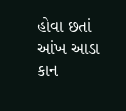હોવા છતાં આંખ આડા કાન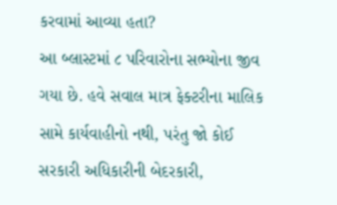કરવામાં આવ્યા હતા?
આ બ્લાસ્ટમાં ૮ પરિવારોના સભ્યોના જીવ ગયા છે. હવે સવાલ માત્ર ફેક્ટરીના માલિક સામે કાર્યવાહીનો નથી, પરંતુ જો કોઈ સરકારી અધિકારીની બેદરકારી,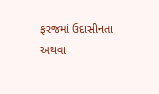ફરજમાં ઉદાસીનતા અથવા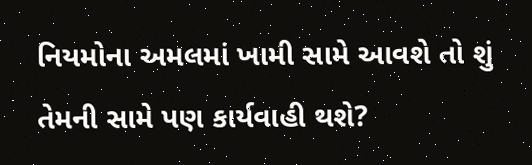નિયમોના અમલમાં ખામી સામે આવશે તો શું તેમની સામે પણ કાર્યવાહી થશે?